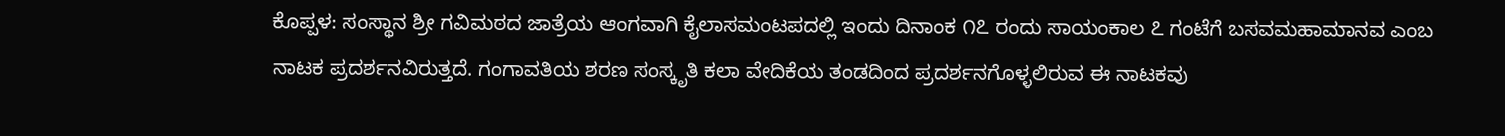ಕೊಪ್ಪಳ: ಸಂಸ್ಥಾನ ಶ್ರೀ ಗವಿಮಠದ ಜಾತ್ರೆಯ ಆಂಗವಾಗಿ ಕೈಲಾಸಮಂಟಪದಲ್ಲಿ ಇಂದು ದಿನಾಂಕ ೧೭ ರಂದು ಸಾಯಂಕಾಲ ೭ ಗಂಟೆಗೆ ಬಸವಮಹಾಮಾನವ ಎಂಬ ನಾಟಕ ಪ್ರದರ್ಶನವಿರುತ್ತದೆ. ಗಂಗಾವತಿಯ ಶರಣ ಸಂಸ್ಕೃತಿ ಕಲಾ ವೇದಿಕೆಯ ತಂಡದಿಂದ ಪ್ರದರ್ಶನಗೊಳ್ಳಲಿರುವ ಈ ನಾಟಕವು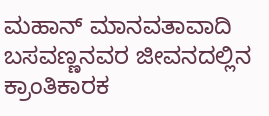ಮಹಾನ್ ಮಾನವತಾವಾದಿ ಬಸವಣ್ಣನವರ ಜೀವನದಲ್ಲಿನ ಕ್ರಾಂತಿಕಾರಕ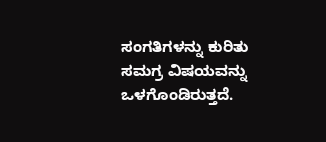ಸಂಗತಿಗಳನ್ನು ಕುರಿತು ಸಮಗ್ರ ವಿಷಯವನ್ನು ಒಳಗೊಂಡಿರುತ್ತದೆ.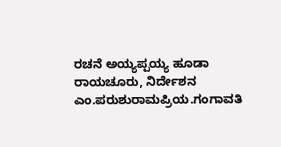ರಚನೆ ಅಯ್ಯಪ್ಪಯ್ಯ ಹೂಡಾ ರಾಯಚೂರು, ನಿರ್ದೇಶನ ಎಂ.ಪರುಶುರಾಮಪ್ರಿಯ.ಗಂಗಾವತಿ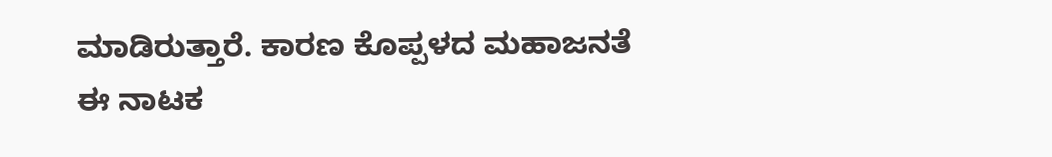ಮಾಡಿರುತ್ತಾರೆ. ಕಾರಣ ಕೊಪ್ಪಳದ ಮಹಾಜನತೆ ಈ ನಾಟಕ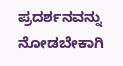ಪ್ರದರ್ಶನವನ್ನು ನೋಡಬೇಕಾಗಿ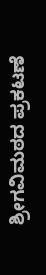ಶ್ರೀಗವಿಮಠದ ಪ್ರಕಟಣೆ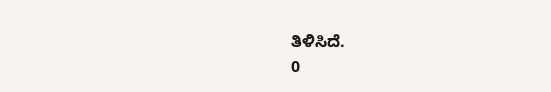ತಿಳಿಸಿದೆ.
0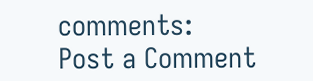comments:
Post a Comment